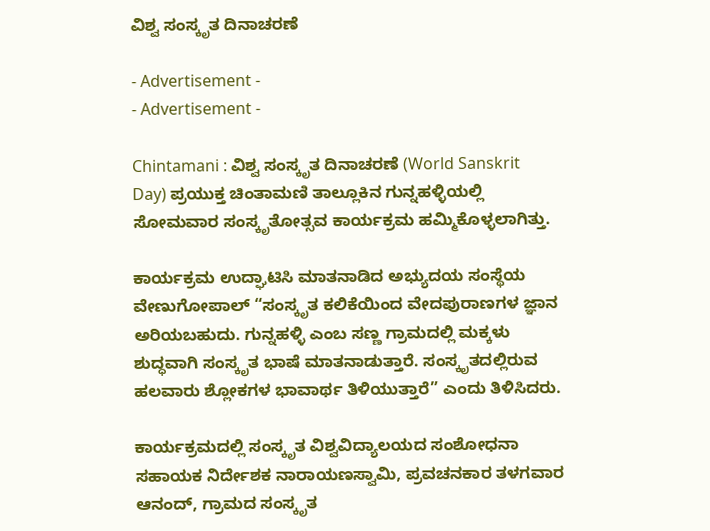ವಿಶ್ವ ಸಂಸ್ಕೃತ ದಿನಾಚರಣೆ

- Advertisement -
- Advertisement -

Chintamani : ವಿಶ್ವ ಸಂಸ್ಕೃತ ದಿನಾಚರಣೆ (World Sanskrit Day) ಪ್ರಯುಕ್ತ ಚಿಂತಾಮಣಿ ತಾಲ್ಲೂಕಿನ ಗುನ್ನಹಳ್ಳಿಯಲ್ಲಿ ಸೋಮವಾರ ಸಂಸ್ಕೃತೋತ್ಸವ ಕಾರ್ಯಕ್ರಮ ಹಮ್ಮಿಕೊಳ್ಳಲಾಗಿತ್ತು.

ಕಾರ್ಯಕ್ರಮ ಉದ್ಘಾಟಿಸಿ ಮಾತನಾಡಿದ ಅಭ್ಯುದಯ ಸಂಸ್ಥೆಯ ವೇಣುಗೋಪಾಲ್ “ಸಂಸ್ಕೃತ ಕಲಿಕೆಯಿಂದ ವೇದಪುರಾಣಗಳ ಜ್ಞಾನ ಅರಿಯಬಹುದು. ಗುನ್ನಹಳ್ಳಿ ಎಂಬ ಸಣ್ಣ ಗ್ರಾಮದಲ್ಲಿ ಮಕ್ಕಳು ಶುದ್ಧವಾಗಿ ಸಂಸ್ಕೃತ ಭಾಷೆ ಮಾತನಾಡುತ್ತಾರೆ. ಸಂಸ್ಕೃತದಲ್ಲಿರುವ ಹಲವಾರು ಶ್ಲೋಕಗಳ ಭಾವಾರ್ಥ ತಿಳಿಯುತ್ತಾರೆ” ಎಂದು ತಿಳಿಸಿದರು.

ಕಾರ್ಯಕ್ರಮದಲ್ಲಿ ಸಂಸ್ಕೃತ ವಿಶ್ವವಿದ್ಯಾಲಯದ ಸಂಶೋಧನಾ ಸಹಾಯಕ ನಿರ್ದೇಶಕ ನಾರಾಯಣಸ್ವಾಮಿ, ಪ್ರವಚನಕಾರ ತಳಗವಾರ ಆನಂದ್, ಗ್ರಾಮದ ಸಂಸ್ಕೃತ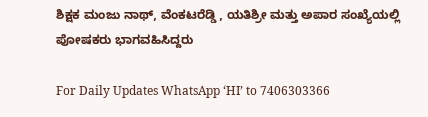ಶಿಕ್ಷಕ ಮಂಜು ನಾಥ್, ವೆಂಕಟರೆಡ್ಡಿ , ಯತಿಶ್ರೀ ಮತ್ತು ಅಪಾರ ಸಂಖ್ಯೆಯಲ್ಲಿ ಪೋಷಕರು ಭಾಗವಹಿಸಿದ್ದರು

For Daily Updates WhatsApp ‘HI’ to 7406303366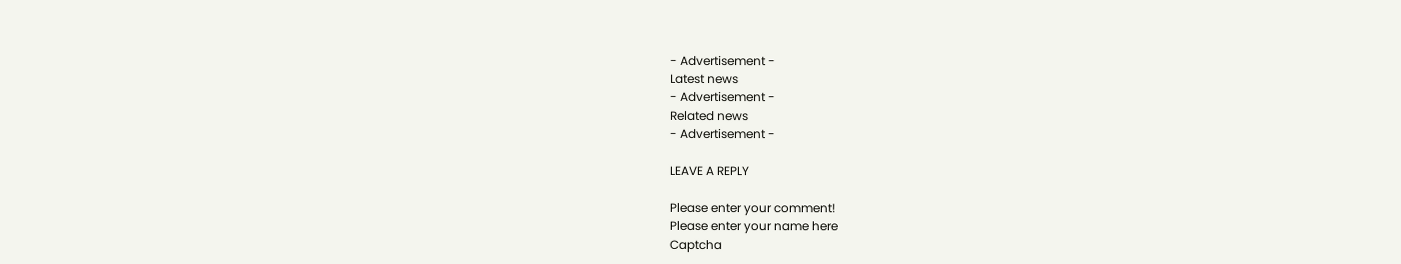- Advertisement -
Latest news
- Advertisement -
Related news
- Advertisement -

LEAVE A REPLY

Please enter your comment!
Please enter your name here
Captcha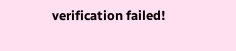verification failed!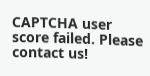CAPTCHA user score failed. Please contact us!